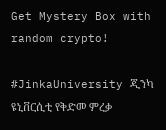Get Mystery Box with random crypto!

#JinkaUniversity ጂንካ ዩኒቨርሲቲ የቅድመ ምረቃ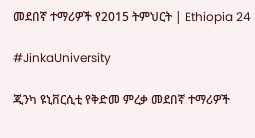መደበኛ ተማሪዎች የ2015 ትምህርት | Ethiopia 24

#JinkaUniversity

ጂንካ ዩኒቨርሲቲ የቅድመ ምረቃ መደበኛ ተማሪዎች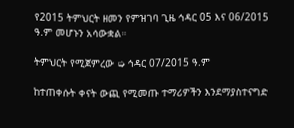የ2015 ትምህርት ዘመን የምዝገባ ጊዜ ኅዳር 05 እና 06/2015 ዓ.ም መሆኑን አሳውቋል።

ትምህርት የሚጀምረው ➭ ኅዳር 07/2015 ዓ.ም

ከተጠቀሱት ቀናት ውጪ የሚመጡ ተማሪዎችን እንደማያስተናግድ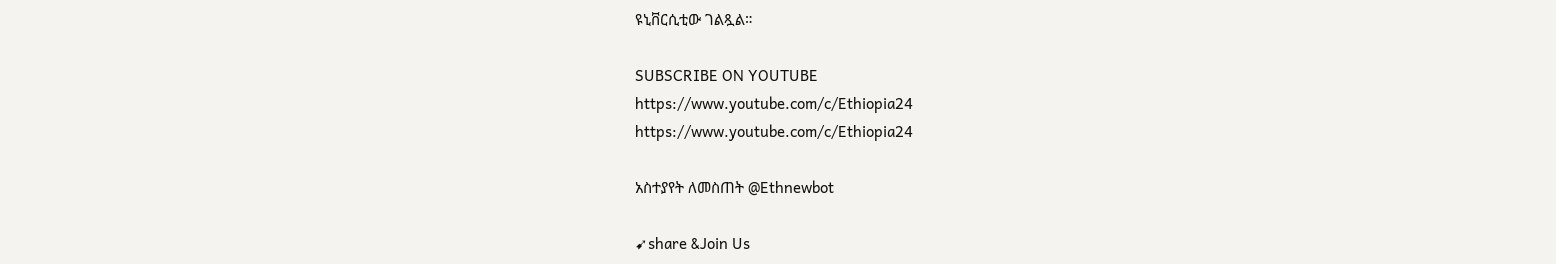ዩኒቨርሲቲው ገልጿል።

SUBSCRIBE ON YOUTUBE
https://www.youtube.com/c/Ethiopia24
https://www.youtube.com/c/Ethiopia24

አስተያየት ለመስጠት @Ethnewbot

➹share &Join Us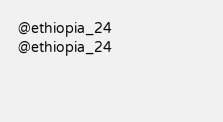@ethiopia_24     @ethiopia_24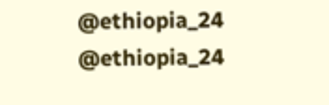@ethiopia_24     @ethiopia_24